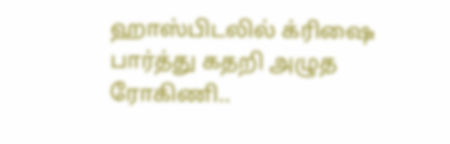ஹாஸ்பிடலில் க்ரிஷை பார்த்து கதறி அழுத ரோகிணி..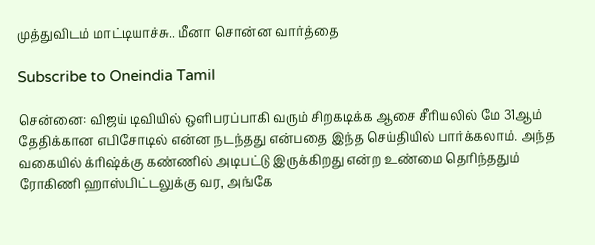முத்துவிடம் மாட்டியாச்சு.. மீனா சொன்ன வார்த்தை

Subscribe to Oneindia Tamil

சென்னை: விஜய் டிவியில் ஒளிபரப்பாகி வரும் சிறகடிக்க ஆசை சீரியலில் மே 31ஆம் தேதிக்கான எபிசோடில் என்ன நடந்தது என்பதை இந்த செய்தியில் பார்க்கலாம். அந்த வகையில் க்ரிஷ்க்கு கண்ணில் அடிபட்டு இருக்கிறது என்ற உண்மை தெரிந்ததும் ரோகிணி ஹாஸ்பிட்டலுக்கு வர, அங்கே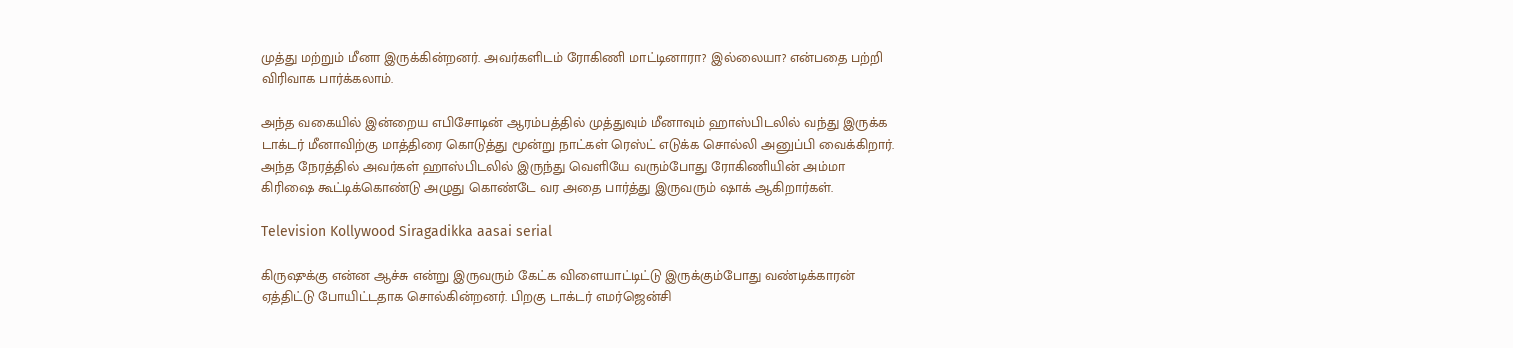முத்து மற்றும் மீனா இருக்கின்றனர். அவர்களிடம் ரோகிணி மாட்டினாரா? இல்லையா? என்பதை பற்றி விரிவாக பார்க்கலாம்.

அந்த வகையில் இன்றைய எபிசோடின் ஆரம்பத்தில் முத்துவும் மீனாவும் ஹாஸ்பிடலில் வந்து இருக்க டாக்டர் மீனாவிற்கு மாத்திரை கொடுத்து மூன்று நாட்கள் ரெஸ்ட் எடுக்க சொல்லி அனுப்பி வைக்கிறார். அந்த நேரத்தில் அவர்கள் ஹாஸ்பிடலில் இருந்து வெளியே வரும்போது ரோகிணியின் அம்மா கிரிஷை கூட்டிக்கொண்டு அழுது கொண்டே வர அதை பார்த்து இருவரும் ஷாக் ஆகிறார்கள்.

Television Kollywood Siragadikka aasai serial

கிருஷுக்கு என்ன ஆச்சு என்று இருவரும் கேட்க விளையாட்டிட்டு இருக்கும்போது வண்டிக்காரன் ஏத்திட்டு போயிட்டதாக சொல்கின்றனர். பிறகு டாக்டர் எமர்ஜென்சி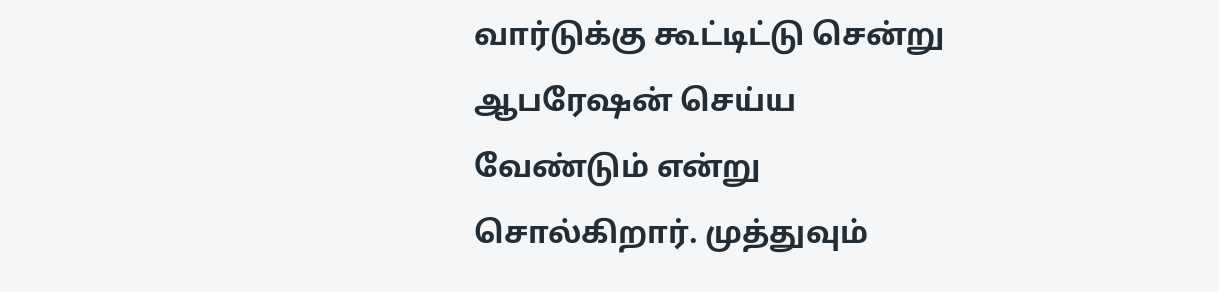வார்டுக்கு கூட்டிட்டு சென்று ஆபரேஷன் செய்ய வேண்டும் என்று சொல்கிறார். முத்துவும்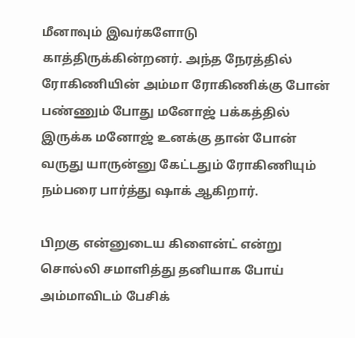மீனாவும் இவர்களோடு காத்திருக்கின்றனர். அந்த நேரத்தில் ரோகிணியின் அம்மா ரோகிணிக்கு போன் பண்ணும் போது மனோஜ் பக்கத்தில் இருக்க மனோஜ் உனக்கு தான் போன் வருது யாருன்னு கேட்டதும் ரோகிணியும் நம்பரை பார்த்து ஷாக் ஆகிறார்.

பிறகு என்னுடைய கிளைன்ட் என்று சொல்லி சமாளித்து தனியாக போய் அம்மாவிடம் பேசிக்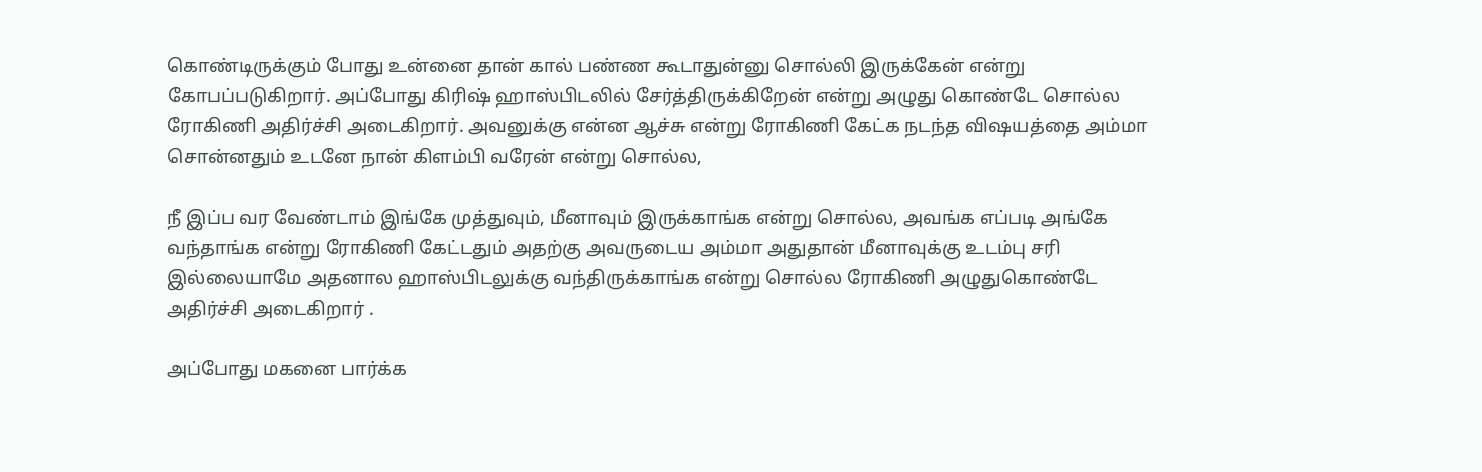கொண்டிருக்கும் போது உன்னை தான் கால் பண்ண கூடாதுன்னு சொல்லி இருக்கேன் என்று கோபப்படுகிறார். அப்போது கிரிஷ் ஹாஸ்பிடலில் சேர்த்திருக்கிறேன் என்று அழுது கொண்டே சொல்ல ரோகிணி அதிர்ச்சி அடைகிறார். அவனுக்கு என்ன ஆச்சு என்று ரோகிணி கேட்க நடந்த விஷயத்தை அம்மா சொன்னதும் உடனே நான் கிளம்பி வரேன் என்று சொல்ல,

நீ இப்ப வர வேண்டாம் இங்கே முத்துவும், மீனாவும் இருக்காங்க என்று சொல்ல, அவங்க எப்படி அங்கே வந்தாங்க என்று ரோகிணி கேட்டதும் அதற்கு அவருடைய அம்மா அதுதான் மீனாவுக்கு உடம்பு சரி இல்லையாமே அதனால ஹாஸ்பிடலுக்கு வந்திருக்காங்க என்று சொல்ல ரோகிணி அழுதுகொண்டே அதிர்ச்சி அடைகிறார் .

அப்போது மகனை பார்க்க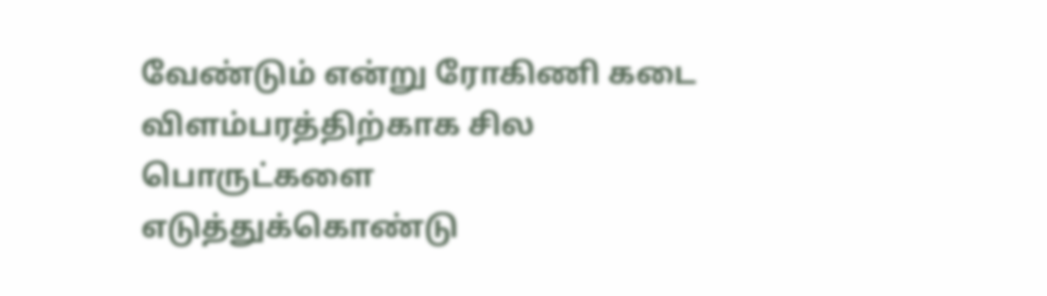வேண்டும் என்று ரோகிணி கடை விளம்பரத்திற்காக சில பொருட்களை எடுத்துக்கொண்டு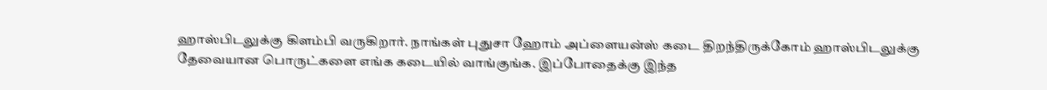ஹாஸ்பிடலுக்கு கிளம்பி வருகிறார். நாங்கள் புதுசா ஹோம் அப்ளையன்ஸ் கடை திறந்திருக்கோம் ஹாஸ்பிடலுக்கு தேவையான பொருட்களை எங்க கடையில் வாங்குங்க. இப்போதைக்கு இந்த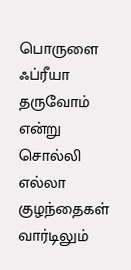பொருளை ஃப்ரீயா தருவோம் என்று சொல்லி எல்லா குழந்தைகள் வார்டிலும்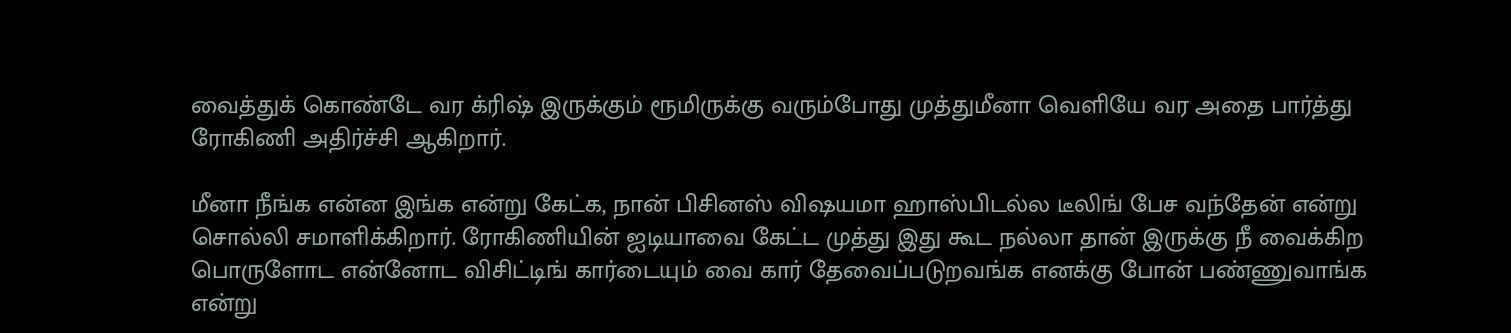வைத்துக் கொண்டே வர க்ரிஷ் இருக்கும் ரூமிருக்கு வரும்போது முத்துமீனா வெளியே வர அதை பார்த்து ரோகிணி அதிர்ச்சி ஆகிறார்.

மீனா நீங்க என்ன இங்க என்று கேட்க, நான் பிசினஸ் விஷயமா ஹாஸ்பிடல்ல டீலிங் பேச வந்தேன் என்று சொல்லி சமாளிக்கிறார். ரோகிணியின் ஐடியாவை கேட்ட முத்து இது கூட நல்லா தான் இருக்கு நீ வைக்கிற பொருளோட என்னோட விசிட்டிங் கார்டையும் வை கார் தேவைப்படுறவங்க எனக்கு போன் பண்ணுவாங்க என்று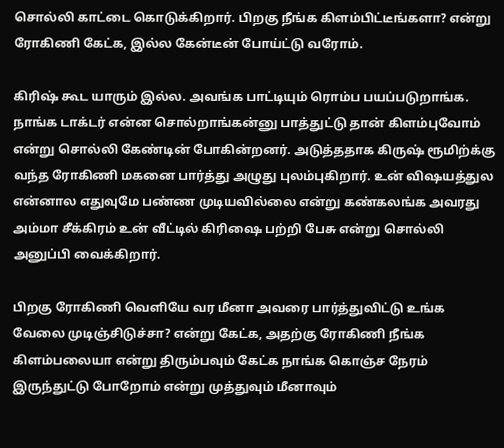சொல்லி காட்டை கொடுக்கிறார். பிறகு நீங்க கிளம்பிட்டீங்களா? என்று ரோகிணி கேட்க, இல்ல கேன்டீன் போய்ட்டு வரோம்.

கிரிஷ் கூட யாரும் இல்ல. அவங்க பாட்டியும் ரொம்ப பயப்படுறாங்க. நாங்க டாக்டர் என்ன சொல்றாங்கன்னு பாத்துட்டு தான் கிளம்புவோம் என்று சொல்லி கேண்டின் போகின்றனர். அடுத்ததாக கிருஷ் ரூமிற்க்கு வந்த ரோகிணி மகனை பார்த்து அழுது புலம்புகிறார். உன் விஷயத்துல என்னால எதுவுமே பண்ண முடியவில்லை என்று கண்கலங்க அவரது அம்மா சீக்கிரம் உன் வீட்டில் கிரிஷை பற்றி பேசு என்று சொல்லி அனுப்பி வைக்கிறார்.

பிறகு ரோகிணி வெளியே வர மீனா அவரை பார்த்துவிட்டு உங்க வேலை முடிஞ்சிடுச்சா? என்று கேட்க, அதற்கு ரோகிணி நீங்க கிளம்பலையா என்று திரும்பவும் கேட்க நாங்க கொஞ்ச நேரம் இருந்துட்டு போறோம் என்று முத்துவும் மீனாவும்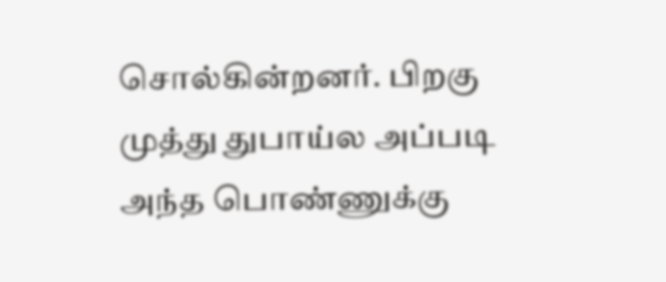சொல்கின்றனர். பிறகு முத்து துபாய்ல அப்படி அந்த பொண்ணுக்கு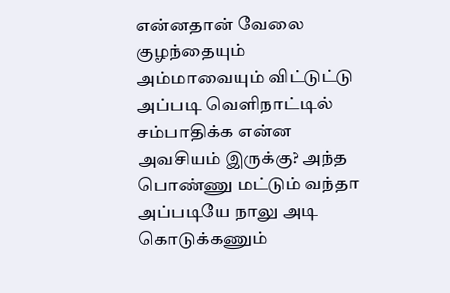என்னதான் வேலை குழந்தையும் அம்மாவையும் விட்டுட்டு அப்படி வெளிநாட்டில் சம்பாதிக்க என்ன அவசியம் இருக்கு? அந்த பொண்ணு மட்டும் வந்தா அப்படியே நாலு அடி கொடுக்கணும்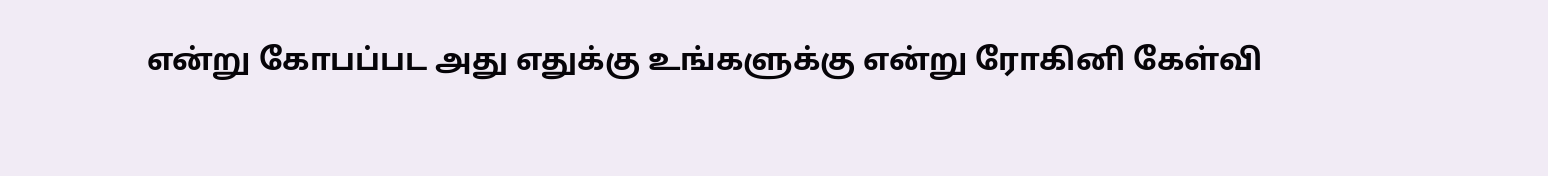என்று கோபப்பட அது எதுக்கு உங்களுக்கு என்று ரோகினி கேள்வி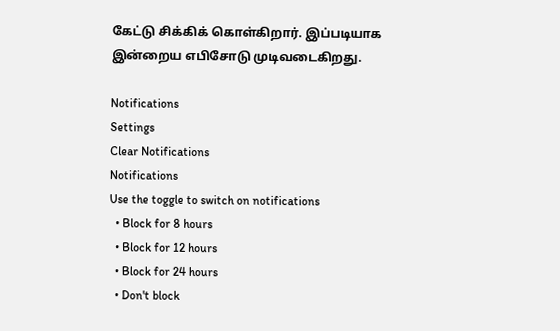கேட்டு சிக்கிக் கொள்கிறார். இப்படியாக இன்றைய எபிசோடு முடிவடைகிறது.

Notifications
Settings
Clear Notifications
Notifications
Use the toggle to switch on notifications
  • Block for 8 hours
  • Block for 12 hours
  • Block for 24 hours
  • Don't block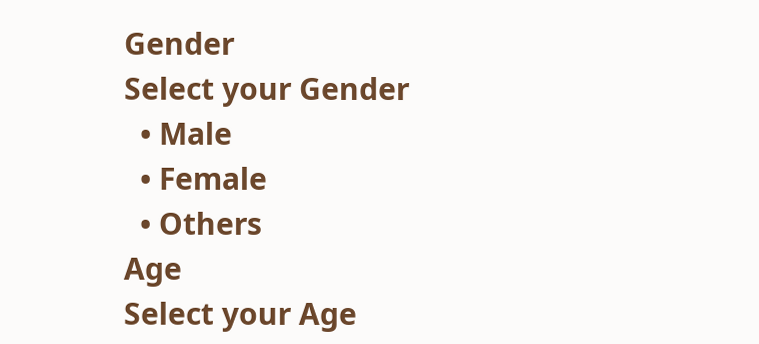Gender
Select your Gender
  • Male
  • Female
  • Others
Age
Select your Age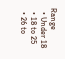Range
  • Under 18
  • 18 to 25
  • 26 to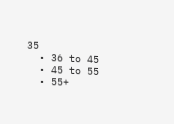35
  • 36 to 45
  • 45 to 55
  • 55+